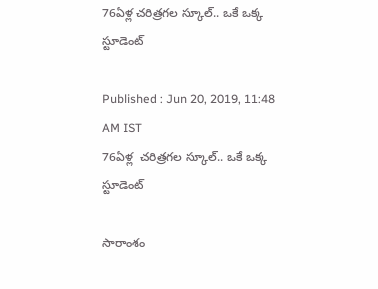76ఏళ్ల చరిత్రగల స్కూల్.. ఒకే ఒక్క స్టూడెంట్

Published : Jun 20, 2019, 11:48 AM IST
76ఏళ్ల  చరిత్రగల స్కూల్.. ఒకే ఒక్క స్టూడెంట్

సారాంశం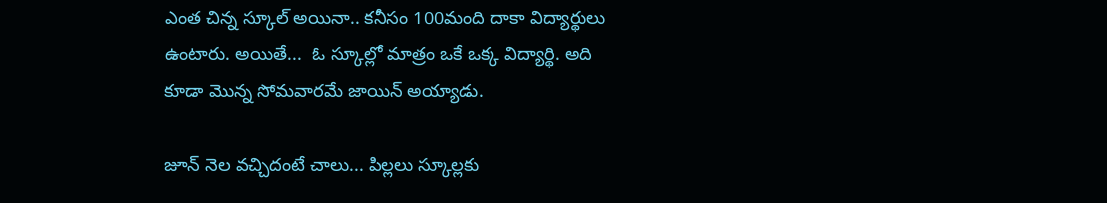ఎంత చిన్న స్కూల్ అయినా.. కనీసం 100మంది దాకా విద్యార్థులు ఉంటారు. అయితే...  ఓ స్కూల్లో మాత్రం ఒకే ఒక్క విద్యార్థి. అది కూడా మొన్న సోమవారమే జాయిన్ అయ్యాడు.

జూన్ నెల వచ్చిదంటే చాలు... పిల్లలు స్కూల్లకు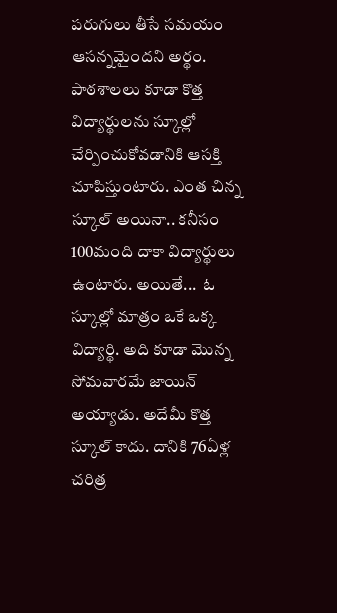పరుగులు తీసే సమయం ఆసన్నమైందని అర్థం. పాఠశాలలు కూడా కొత్త విద్యార్థులను స్కూల్లో చేర్పించుకోవడానికి ఆసక్తి చూపిస్తుంటారు. ఎంత చిన్న స్కూల్ అయినా.. కనీసం 100మంది దాకా విద్యార్థులు ఉంటారు. అయితే...  ఓ స్కూల్లో మాత్రం ఒకే ఒక్క విద్యార్థి. అది కూడా మొన్న సోమవారమే జాయిన్ అయ్యాడు. అదేమీ కొత్త స్కూల్ కాదు. దానికి 76ఏళ్ల చరిత్ర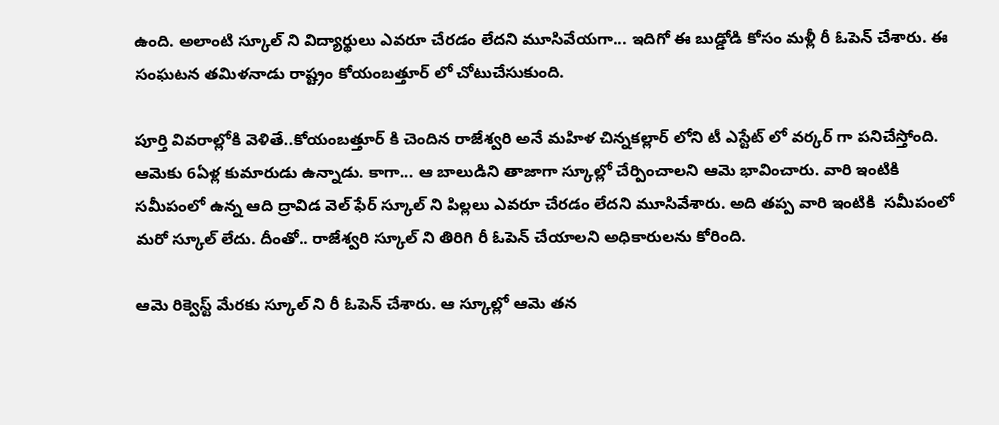ఉంది. అలాంటి స్కూల్ ని విద్యార్థులు ఎవరూ చేరడం లేదని మూసివేయగా... ఇదిగో ఈ బుడ్డోడి కోసం మళ్లీ రీ ఓపెన్ చేశారు. ఈ సంఘటన తమిళనాడు రాష్ట్రం కోయంబత్తూర్ లో చోటుచేసుకుంది.

పూర్తి వివరాల్లోకి వెళితే..కోయంబత్తూర్ కి చెందిన రాజేశ్వరి అనే మహిళ చిన్నకల్లార్ లోని టీ ఎస్టేట్ లో వర్కర్ గా పనిచేస్తోంది. ఆమెకు 6ఏళ్ల కుమారుడు ఉన్నాడు. కాగా... ఆ బాలుడిని తాజాగా స్కూల్లో చేర్పించాలని ఆమె భావించారు. వారి ఇంటికి సమీపంలో ఉన్న ఆది ద్రావిడ వెల్ ఫేర్ స్కూల్ ని పిల్లలు ఎవరూ చేరడం లేదని మూసివేశారు. అది తప్ప వారి ఇంటికి  సమీపంలో మరో స్కూల్ లేదు. దీంతో.. రాజేశ్వరి స్కూల్ ని తిరిగి రీ ఓపెన్ చేయాలని అధికారులను కోరింది.

ఆమె రిక్వెస్ట్ మేరకు స్కూల్ ని రీ ఓపెన్ చేశారు. ఆ స్కూల్లో ఆమె తన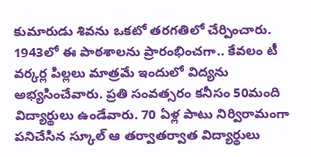కుమారుడు శివను ఒకటో తరగతిలో చేర్పించారు. 1943లో ఈ పాఠశాలను ప్రారంభించగా.. కేవలం టీ వర్కర్ల పిల్లలు మాత్రమే ఇందులో విద్యను అభ్యసించేవారు. ప్రతి సంవత్సరం కనీసం 50మంది విద్యార్థులు ఉండేవారు. 70 ఏళ్ల పాటు నిర్విరామంగా పనిచేసిన స్కూల్ ఆ తర్వాతర్వాత విద్యార్థులు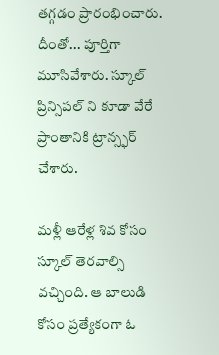తగ్గడం ప్రారంభించారు. దీంతో... పూర్తిగా మూసివేశారు. స్కూల్ ప్రిన్సిపల్ ని కూడా వేరే ప్రాంతానికి ట్రాన్స్ఫర్ చేశారు.

మళ్లీ ఆరేళ్ల శివ కోసం స్కూల్ తెరవాల్సి వచ్చింది. ఆ బాలుడి కోసం ప్రత్యేకంగా ఓ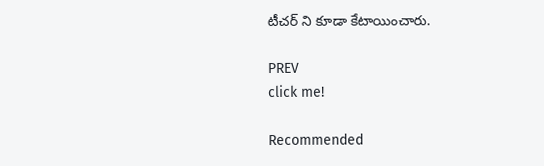టీచర్ ని కూడా కేటాయించారు.

PREV
click me!

Recommended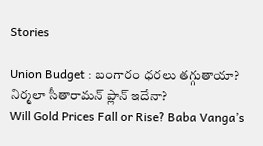Stories

Union Budget : బంగారం ధరలు తగ్గుతాయా? నిర్మలా సీతారామన్ ప్లాన్ ఇదేనా?
Will Gold Prices Fall or Rise? Baba Vanga’s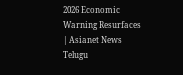2026 Economic Warning Resurfaces | Asianet News Telugu